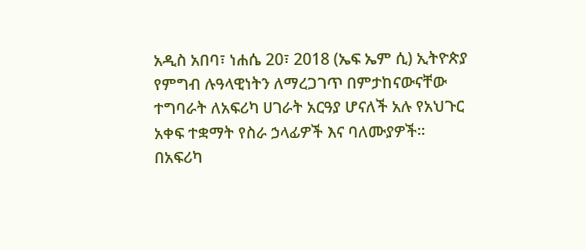አዲስ አበባ፣ ነሐሴ 20፣ 2018 (ኤፍ ኤም ሲ) ኢትዮጵያ የምግብ ሉዓላዊነትን ለማረጋገጥ በምታከናውናቸው ተግባራት ለአፍሪካ ሀገራት አርዓያ ሆናለች አሉ የአህጉር አቀፍ ተቋማት የስራ ኃላፊዎች እና ባለሙያዎች፡፡
በአፍሪካ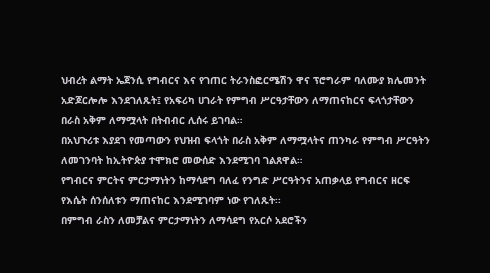ህብረት ልማት ኤጀንሲ የግብርና እና የገጠር ትራንስፎርሜሽን ዋና ፕሮግራም ባለሙያ ክሌመንት አድጆርሎሎ እንደገለጹት፤ የአፍሪካ ሀገራት የምግብ ሥርዓታቸውን ለማጠናከርና ፍላጎታቸውን በራስ አቅም ለማሟላት በትብብር ሊሰሩ ይገባል።
በአህጉሪቱ እያደገ የመጣውን የህዝብ ፍላጎት በራስ አቅም ለማሟላትና ጠንካራ የምግብ ሥርዓትን ለመገንባት ከኢትዮጵያ ተሞክሮ መውሰድ እንደሚገባ ገልጸዋል።
የግብርና ምርትና ምርታማነትን ከማሳደግ ባለፈ የንግድ ሥርዓትንና አጠቃላይ የግብርና ዘርፍ የእሴት ሰንሰለቱን ማጠናከር እንደሚገባም ነው የገለጹት፡፡
በምግብ ራስን ለመቻልና ምርታማነትን ለማሳደግ የአርሶ አደሮችን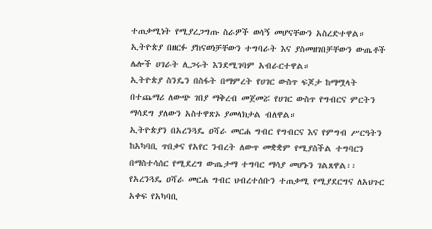ተጠቃሚነት የሚያረጋግጡ ስራዎች ወሳኝ መሆናቸውን አስረድተዋል።
ኢትዮጵያ በዘርፉ ያከናወነቻቸውን ተግባራት እና ያስመዘገበቻቸውን ውጤቶች ሌሎች ሀገራት ሊጋሩት እንደሚገባም አብራርተዋል።
ኢትዮጵያ ስንዴን በስፋት በማምረት የሀገር ውስጥ ፍጆታ ከማሟላት በተጨማሪ ለውጭ ገበያ ማቅረብ መጀመሯ የሀገር ውስጥ የግብርና ምርትን ማሳደግ ያለውን አስተዋጽኦ ያመላክታል ብለዋል።
ኢትዮጵያን በአረንጓዴ ዐሻራ መርሐ ግብር የግብርና እና የምግብ ሥርዓትን ከአካባቢ ጥበቃና የአየር ንብረት ለውጥ መቋቋም የሚያስችል ተግባርን በማስተሳሰር የሚደረግ ውጤታማ ተግባር ማሳያ መሆኑን ገልጸዋል፡፡
የአረንጓዴ ዐሻራ መርሐ ግብር ህብረተሰቡን ተጠቃሚ የሚያደርግና ለአህጉር አቀፍ የአካባቢ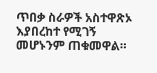ጥበቃ ስራዎች አስተዋጽኦ እያበረከተ የሚገኝ መሆኑንም ጠቁመዋል።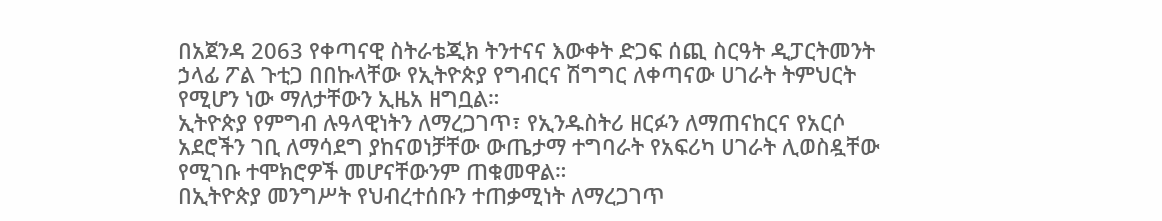በአጀንዳ 2063 የቀጣናዊ ስትራቴጂክ ትንተናና እውቀት ድጋፍ ሰጪ ስርዓት ዲፓርትመንት ኃላፊ ፖል ጉቲጋ በበኩላቸው የኢትዮጵያ የግብርና ሽግግር ለቀጣናው ሀገራት ትምህርት የሚሆን ነው ማለታቸውን ኢዜአ ዘግቧል።
ኢትዮጵያ የምግብ ሉዓላዊነትን ለማረጋገጥ፣ የኢንዱስትሪ ዘርፉን ለማጠናከርና የአርሶ አደሮችን ገቢ ለማሳደግ ያከናወነቻቸው ውጤታማ ተግባራት የአፍሪካ ሀገራት ሊወስዷቸው የሚገቡ ተሞክሮዎች መሆናቸውንም ጠቁመዋል።
በኢትዮጵያ መንግሥት የህብረተሰቡን ተጠቃሚነት ለማረጋገጥ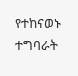የተከናወኑ ተግባራት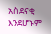አስደናቂ እንደሆኑም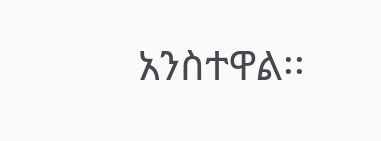አንስተዋል፡፡